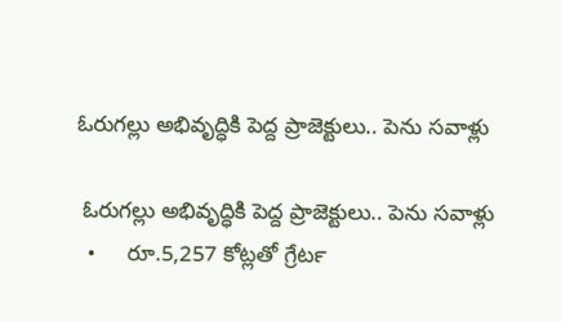ఓరుగల్లు అభివృద్ధికి పెద్ద ప్రాజెక్టులు.. పెను సవాళ్లు

 ఓరుగల్లు అభివృద్ధికి పెద్ద ప్రాజెక్టులు.. పెను సవాళ్లు
  •     రూ.5,257 కోట్లతో గ్రేటర్‍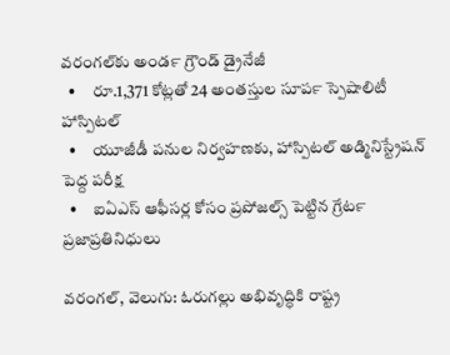వరంగల్‍కు అండర్‍ గ్రౌండ్‍ డ్రైనేజీ
  •     రూ.1,371 కోట్లతో 24 అంతస్తుల సూపర్‍ స్పెషాలిటీ హాస్పిటల్‍
  •     యూజీడీ పనుల నిర్వహణకు, హాస్పిటల్‍ అడ్మినిస్ట్రేషన్‍ పెద్ద పరీక్ష
  •     ఐఏఎస్‍ ఆఫీసర్ల కోసం ప్రపోజల్స్ పెట్టిన గ్రేటర్‍ ప్రజాప్రతినిధులు

వరంగల్‍, వెలుగు: ఓరుగల్లు అభివృద్ధికి రాష్ట్ర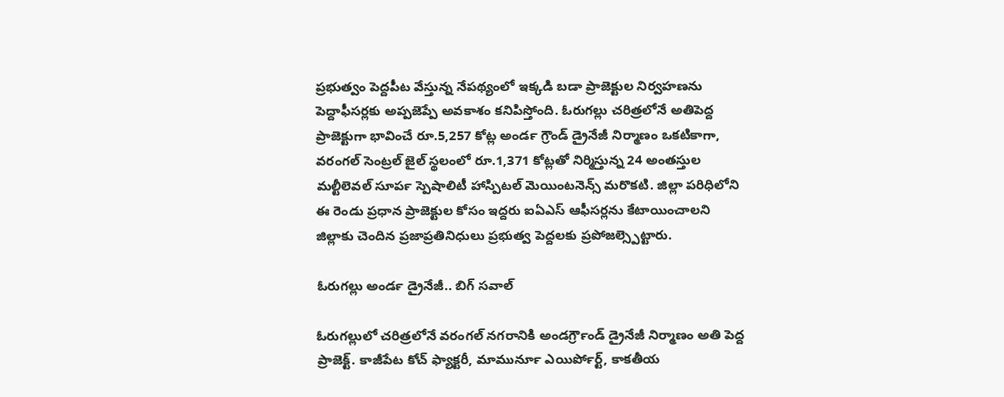ప్రభుత్వం పెద్దపీట వేస్తున్న నేపథ్యంలో ఇక్కడి బడా ప్రాజెక్టుల నిర్వహణను పెద్దాఫీసర్లకు అప్పజెప్పే అవకాశం కనిపిస్తోంది. ఓరుగల్లు చరిత్రలోనే అతిపెద్ద ప్రాజెక్టుగా భావించే రూ.5,257 కోట్ల అండర్‍ గ్రౌండ్‍ డ్రైనేజీ నిర్మాణం ఒకటికాగా, వరంగల్‍ సెంట్రల్‍ జైల్‍ స్థలంలో రూ.1,371 కోట్లతో నిర్మిస్తున్న 24 అంతస్తుల మల్టీలెవల్‍ సూపర్‍ స్పెషాలిటీ హాస్పిటల్‍ మెయింటనెన్స్ మరొకటి. జిల్లా పరిధిలోని ఈ రెండు ప్రధాన ప్రాజెక్టుల కోసం ఇద్దరు ఐఏఎస్‍ ఆఫీసర్లను కేటాయించాలని జిల్లాకు చెందిన ప్రజాప్రతినిధులు ప్రభుత్వ పెద్దలకు ప్రపోజల్స్పెట్టారు.

ఓరుగల్లు అండర్‍ డ్రైనేజీ.. బిగ్‍ సవాల్‍

ఓరుగల్లులో చరిత్రలోనే వరంగల్‍ నగరానికి అండర్‍గ్రౌండ్‍ డ్రైనేజీ నిర్మాణం అతి పెద్ద ప్రాజెక్ట్. కాజీపేట కోచ్‍ ఫ్యాక్టరీ, మామునూర్‍ ఎయిర్‍పోర్ట్, కాకతీయ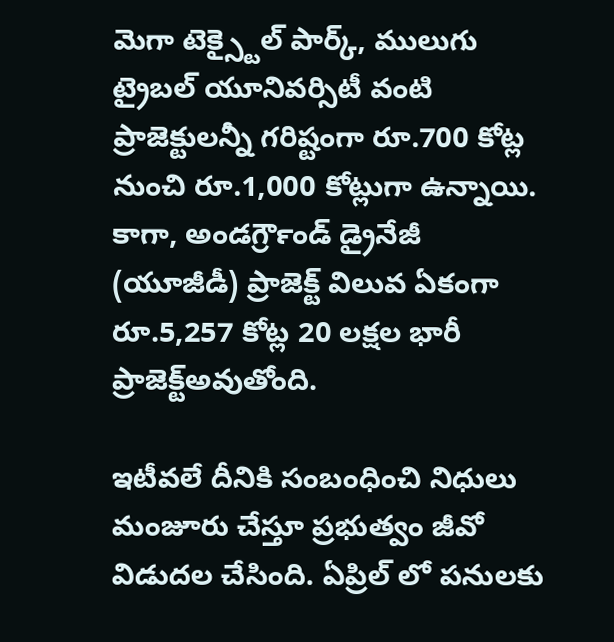మెగా టెక్స్టైల్‍ పార్క్, ములుగు ట్రైబల్‍ యూనివర్సిటీ వంటి ప్రాజెక్టులన్నీ గరిష్టంగా రూ.700 కోట్ల నుంచి రూ.1,000 కోట్లుగా ఉన్నాయి. కాగా, అండర్‍గ్రౌండ్‍ డ్రైనేజీ (యూజీడీ) ప్రాజెక్ట్ విలువ ఏకంగా రూ.5,257 కోట్ల 20 లక్షల భారీ ప్రాజెక్ట్అవుతోంది.

ఇటీవలే దీనికి సంబంధించి నిధులు మంజూరు చేస్తూ ప్రభుత్వం జీవో విడుదల చేసింది. ఏప్రిల్‍ లో పనులకు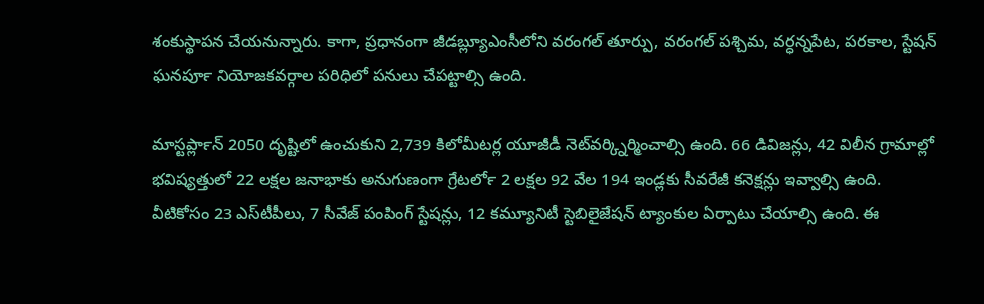శంకుస్థాపన చేయనున్నారు. కాగా, ప్రధానంగా జీడబ్ల్యూఎంసీలోని వరంగల్‍ తూర్పు, వరంగల్‍ పశ్చిమ, వర్ధన్నపేట, పరకాల, స్టేషన్‍ ఘనపూర్‍ నియోజకవర్గాల పరిధిలో పనులు చేపట్టాల్సి ఉంది.

మాస్టర్‍ప్లాన్‍ 2050 దృష్టిలో ఉంచుకుని 2,739 కిలోమీటర్ల యూజీడీ నెట్‍వర్క్నిర్మించాల్సి ఉంది. 66 డివిజన్లు, 42 విలీన గ్రామాల్లో భవిష్యత్తులో 22 లక్షల జనాభాకు అనుగుణంగా గ్రేటర్‍లో 2 లక్షల 92 వేల 194 ఇండ్లకు సీవరేజీ కనెక్షన్లు ఇవ్వాల్సి ఉంది. వీటికోసం 23 ఎస్‍టీపీలు, 7 సీవేజ్‍ పంపింగ్‍ స్టేషన్లు, 12 కమ్యూనిటీ స్టెబిలైజేషన్‍ ట్యాంకుల ఏర్పాటు చేయాల్సి ఉంది. ఈ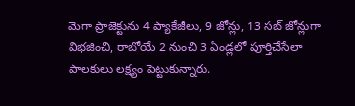మెగా ప్రాజెక్టును 4 ప్యాకేజీలు, 9 జోన్లు, 13 సబ్‍ జోన్లుగా విభజించి, రాబోయే 2 నుంచి 3 ఏండ్లలో పూర్తిచేసేలా పాలకులు లక్ష్యం పెట్టుకున్నారు.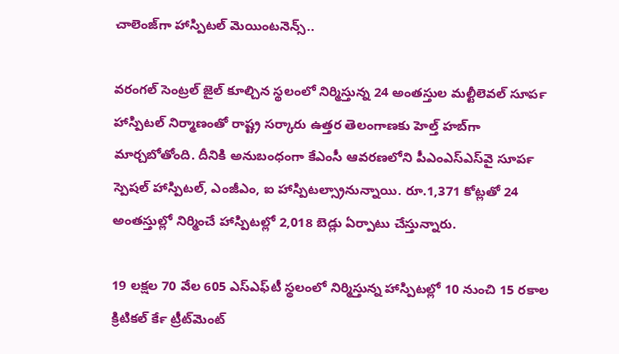చాలెంజ్‍గా హాస్పిటల్‍ మెయింటనెన్స్..

వరంగల్‍ సెంట్రల్‍ జైల్‍ కూల్చిన స్థలంలో నిర్మిస్తున్న 24 అంతస్తుల మల్టీలెవల్‍ సూపర్‍ హాస్పిటల్‍ నిర్మాణంతో రాష్ట్ర సర్కారు ఉత్తర తెలంగాణకు హెల్త్ హబ్‍గా మార్చబోతోంది. దీనికి అనుబంధంగా కేఎంసీ ఆవరణలోని పీఎంఎస్‍ఎస్‍వై సూపర్‍ స్పెషల్‍ హాస్పిటల్‍, ఎంజీఎం, ఐ హాస్పిటల్స్రానున్నాయి. రూ.1,371 కోట్లతో 24 అంతస్తుల్లో నిర్మించే హాస్పిటల్లో 2,018 బెడ్లు ఏర్పాటు చేస్తున్నారు.

19 లక్షల 70 వేల 605 ఎస్‍ఎఫ్‍టీ స్థలంలో నిర్మిస్తున్న హాస్పిటల్లో 10 నుంచి 15 రకాల క్రిటికల్‍ కేర్‍ ట్రీట్‍మెంట్‍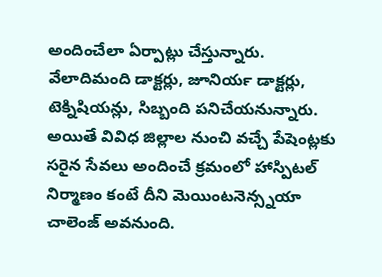అందించేలా ఏర్పాట్లు చేస్తున్నారు. వేలాదిమంది డాక్టర్లు, జూనియర్‍ డాక్టర్లు, టెక్నిషియన్లు, సిబ్బంది పనిచేయనున్నారు. అయితే వివిధ జిల్లాల నుంచి వచ్చే పేషెంట్లకు సరైన సేవలు అందించే క్రమంలో హాస్పిటల్‍ నిర్మాణం కంటే దీని మెయింటనెన్స్నయా చాలెంజ్‍ అవనుంది.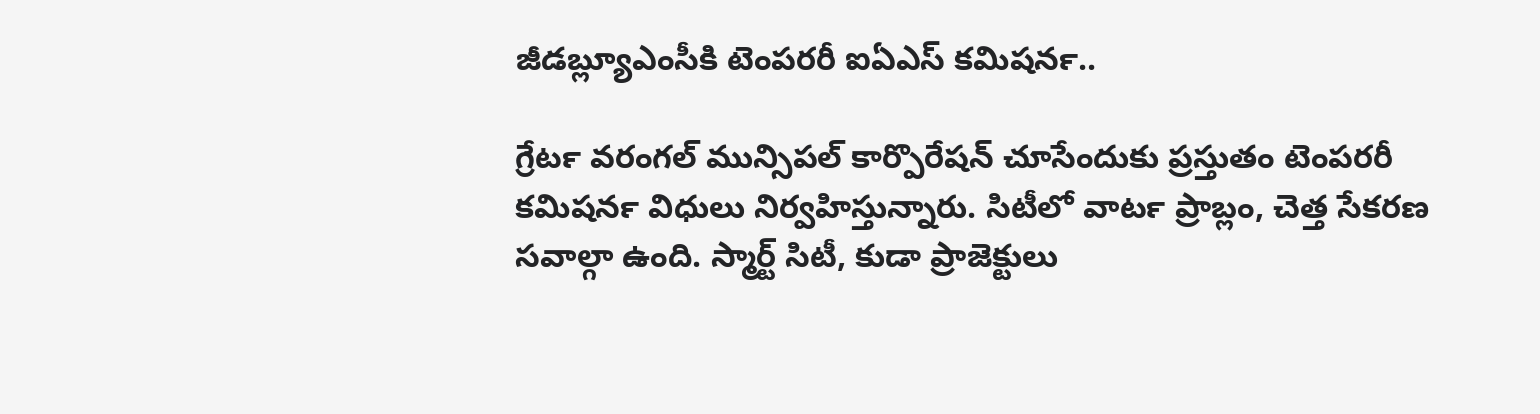జీడబ్ల్యూఎంసీకి టెంపరరీ ఐఏఎస్‍ కమిషనర్‍..

గ్రేటర్‍ వరంగల్‍ మున్సిపల్‍ కార్పొరేషన్‍ చూసేందుకు ప్రస్తుతం టెంపరరీ కమిషనర్‍ విధులు నిర్వహిస్తున్నారు. సిటీలో వాటర్‍ ప్రాబ్లం, చెత్త సేకరణ సవాల్గా ఉంది. స్మార్ట్ సిటీ, కుడా ప్రాజెక్టులు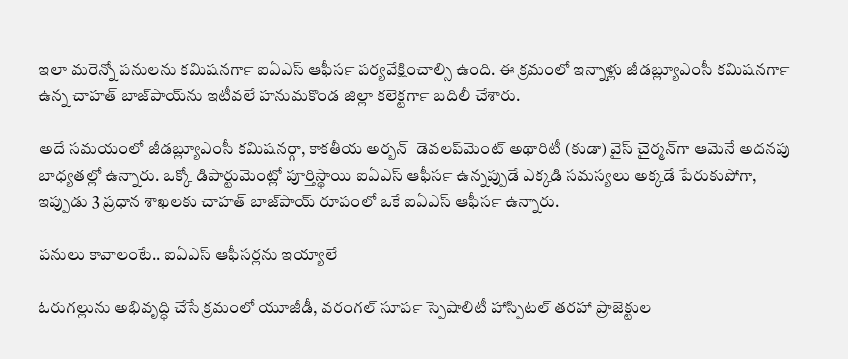ఇలా మరెన్నో పనులను కమిషనర్‍గా ఐఏఎస్‍ ఆఫీసర్‍ పర్యవేక్షించాల్సి ఉంది. ఈ క్రమంలో ఇన్నాళ్లు జీడబ్ల్యూఎంసీ కమిషనర్‍గా ఉన్న చాహత్‍ బాజ్‍పాయ్‍ను ఇటీవలే హనుమకొండ జిల్లా కలెక్టర్‍గా బదిలీ చేశారు.

అదే సమయంలో జీడబ్ల్యూఎంసీ కమిషనర్గా, కాకతీయ అర్బన్‍  డెవలప్‍మెంట్‍ అథారిటీ (కుడా) వైస్‍ చైర్మన్‍గా ఆమెనే అదనపు బాధ్యతల్లో ఉన్నారు. ఒక్కో డిపార్టుమెంట్లో పూర్తిస్థాయి ఐఏఎస్‍ ఆఫీసర్‍ ఉన్నప్పుడే ఎక్కడి సమస్యలు అక్కడే పేరుకుపోగా, ఇప్పుడు 3 ప్రధాన శాఖలకు చాహత్‍ బాజ్‍పాయ్‍ రూపంలో ఒకే ఐఏఎస్‍ ఆఫీసర్‍ ఉన్నారు.

పనులు కావాలంటే.. ఐఏఎస్‍ ఆఫీసర్లను ఇయ్యాలే

ఓరుగల్లును అభివృద్ధి చేసే క్రమంలో యూజీడీ, వరంగల్‍ సూపర్‍ స్పెషాలిటీ హాస్పిటల్‍ తరహా ప్రాజెక్టుల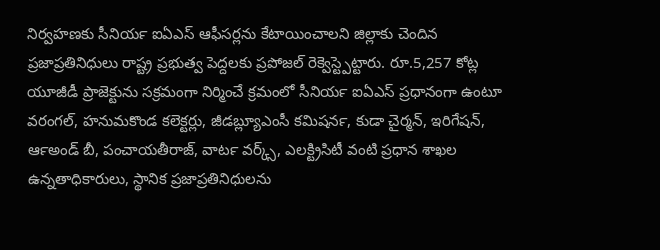నిర్వహణకు సీనియర్‍ ఐఏఎస్‍ ఆఫీసర్లను కేటాయించాలని జిల్లాకు చెందిన ప్రజాప్రతినిధులు రాష్ట్ర ప్రభుత్వ పెద్దలకు ప్రపోజల్‍ రెక్వెస్ట్పెట్టారు. రూ.5,257 కోట్ల యూజీడీ ప్రాజెక్టును సక్రమంగా నిర్మించే క్రమంలో సీనియర్‍ ఐఏఎస్‍ ప్రధానంగా ఉంటూ వరంగల్‍, హనుమకొండ కలెక్టర్లు, జీడబ్ల్యూఎంసీ కమిషనర్‍, కుడా చైర్మన్‍, ఇరిగేషన్‍, ఆర్‍అండ్‍ బీ, పంచాయతీరాజ్‍, వాటర్‍ వర్క్స్, ఎలక్ట్రిసిటీ వంటి ప్రధాన శాఖల ఉన్నతాధికారులు, స్థానిక ప్రజాప్రతినిధులను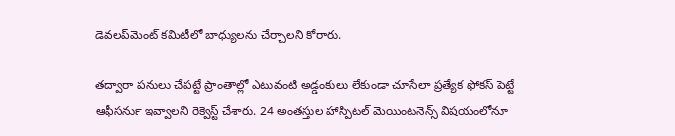డెవలప్‍మెంట్‍ కమిటీలో బాధ్యులను చేర్చాలని కోరారు.

తద్వారా పనులు చేపట్టే ప్రాంతాల్లో ఎటువంటి అడ్డంకులు లేకుండా చూసేలా ప్రత్యేక ఫోకస్‍ పెట్టే ఆఫీసర్‍ను ఇవ్వాలని రెక్వెస్ట్ చేశారు. 24 అంతస్తుల హాస్పిటల్‍ మెయింటనెన్స్ విషయంలోనూ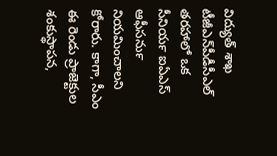విద్యుత్‍ శాఖ టీజీఎన్‍పీడీసీఎల్‍ తరహాలో ఒక సీనియర్‍ ఐఏఎస్‍ ఆఫీసర్‍ను నియమించాలని కోరారు. కాగా, సీఎం ఈ రెండు ప్రాజెక్టుల శంకుస్థాపన,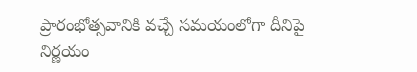ప్రారంభోత్సవానికి వచ్చే సమయంలోగా దీనిపై నిర్ణయం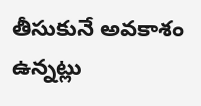తీసుకునే అవకాశం ఉన్నట్లు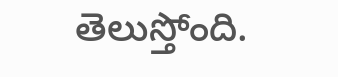తెలుస్తోంది.